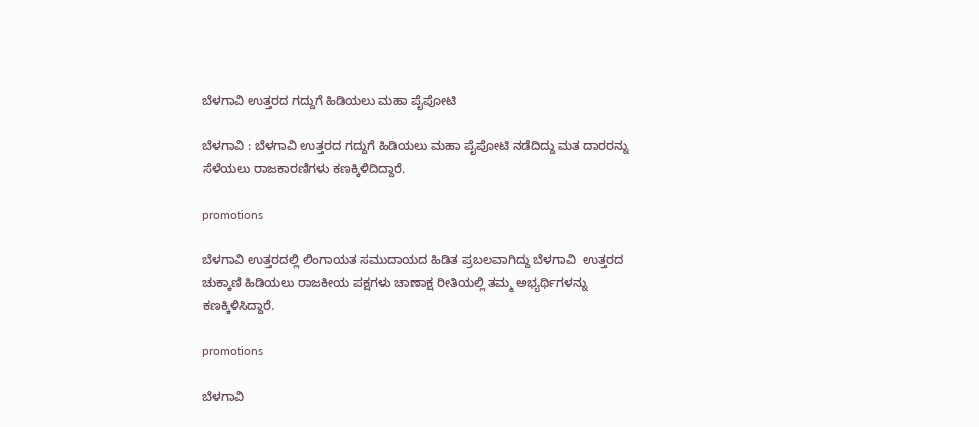ಬೆಳಗಾವಿ ಉತ್ತರದ ಗದ್ದುಗೆ ಹಿಡಿಯಲು ಮಹಾ ಪೈಪೋಟಿ

ಬೆಳಗಾವಿ : ಬೆಳಗಾವಿ ಉತ್ತರದ ಗದ್ದುಗೆ ಹಿಡಿಯಲು ಮಹಾ ಪೈಪೋಟಿ ನಡೆದಿದ್ದು ಮತ ದಾರರನ್ನು ಸೆಳೆಯಲು ರಾಜಕಾರಣಿಗಳು ಕಣಕ್ಕಿಳಿದಿದ್ದಾರೆ.

promotions

ಬೆಳಗಾವಿ ಉತ್ತರದಲ್ಲಿ ಲಿಂಗಾಯತ ಸಮುದಾಯದ ಹಿಡಿತ ಪ್ರಬಲವಾಗಿದ್ದು ಬೆಳಗಾವಿ  ಉತ್ತರದ ಚುಕ್ಕಾಣಿ ಹಿಡಿಯಲು ರಾಜಕೀಯ ಪಕ್ಷಗಳು ಚಾಣಾಕ್ಷ ರೀತಿಯಲ್ಲಿ ತಮ್ಮ ಅಭ್ಯರ್ಥಿಗಳನ್ನು ಕಣಕ್ಕಿಳಿಸಿದ್ದಾರೆ.

promotions

ಬೆಳಗಾವಿ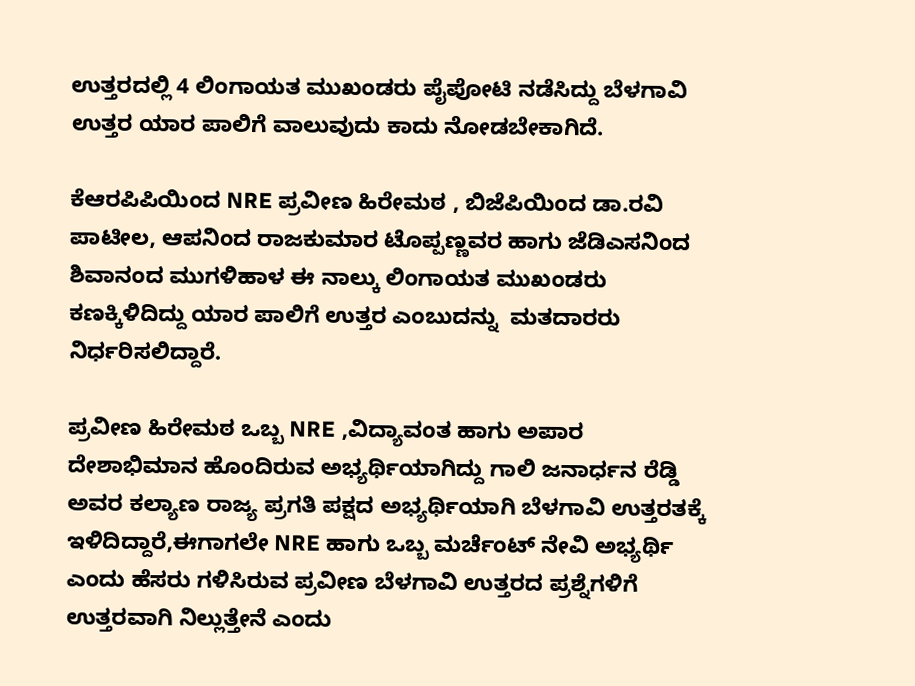ಉತ್ತರದಲ್ಲಿ 4 ಲಿಂಗಾಯತ ಮುಖಂಡರು ಪೈಪೋಟಿ ನಡೆಸಿದ್ದು ಬೆಳಗಾವಿ ಉತ್ತರ ಯಾರ ಪಾಲಿಗೆ ವಾಲುವುದು ಕಾದು ನೋಡಬೇಕಾಗಿದೆ.

ಕೆಆರಪಿಪಿಯಿಂದ NRE ಪ್ರವೀಣ ಹಿರೇಮಠ , ಬಿಜೆಪಿಯಿಂದ ಡಾ.ರವಿ ಪಾಟೀಲ, ಆಪನಿಂದ ರಾಜಕುಮಾರ ಟೊಪ್ಪಣ್ಣವರ ಹಾಗು ಜೆಡಿಎಸನಿಂದ ಶಿವಾನಂದ ಮುಗಳಿಹಾಳ ಈ ನಾಲ್ಕು ಲಿಂಗಾಯತ ಮುಖಂಡರು ಕಣಕ್ಕಿಳಿದಿದ್ದು ಯಾರ ಪಾಲಿಗೆ ಉತ್ತರ ಎಂಬುದನ್ನು  ಮತದಾರರು ನಿರ್ಧರಿಸಲಿದ್ದಾರೆ.

ಪ್ರವೀಣ ಹಿರೇಮಠ ಒಬ್ಬ NRE ,ವಿದ್ಯಾವಂತ ಹಾಗು ಅಪಾರ ದೇಶಾಭಿಮಾನ ಹೊಂದಿರುವ ಅಭ್ಯರ್ಥಿಯಾಗಿದ್ದು ಗಾಲಿ ಜನಾರ್ಧನ ರೆಡ್ಡಿ ಅವರ ಕಲ್ಯಾಣ ರಾಜ್ಯ ಪ್ರಗತಿ ಪಕ್ಷದ ಅಭ್ಯರ್ಥಿಯಾಗಿ ಬೆಳಗಾವಿ ಉತ್ತರತಕ್ಕೆ ಇಳಿದಿದ್ದಾರೆ,ಈಗಾಗಲೇ NRE ಹಾಗು ಒಬ್ಬ ಮರ್ಚೆಂಟ್ ನೇವಿ ಅಭ್ಯರ್ಥಿ ಎಂದು ಹೆಸರು ಗಳಿಸಿರುವ ಪ್ರವೀಣ ಬೆಳಗಾವಿ ಉತ್ತರದ ಪ್ರಶ್ನೆಗಳಿಗೆ ಉತ್ತರವಾಗಿ ನಿಲ್ಲುತ್ತೇನೆ ಎಂದು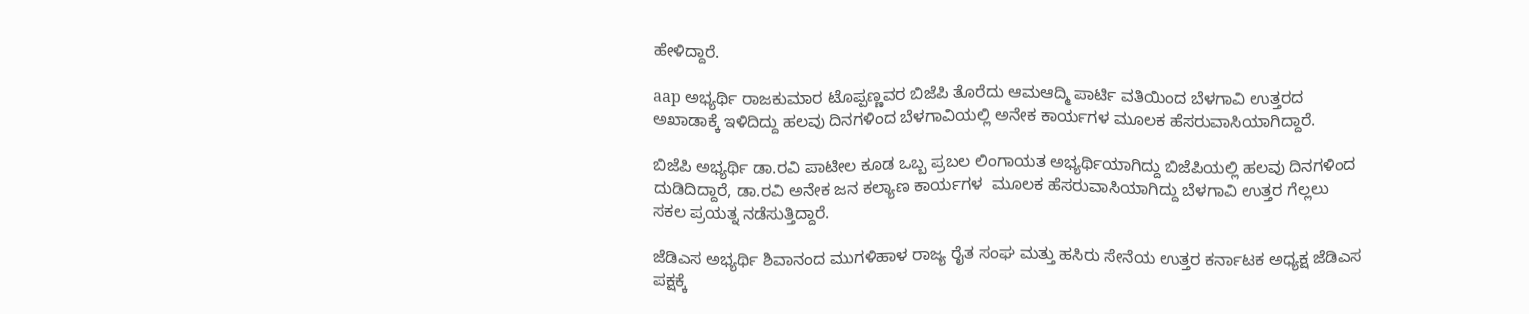ಹೇಳಿದ್ದಾರೆ.

aap ಅಭ್ಯರ್ಥಿ ರಾಜಕುಮಾರ ಟೊಪ್ಪಣ್ಣವರ ಬಿಜೆಪಿ ತೊರೆದು ಆಮಆದ್ಮಿ ಪಾರ್ಟಿ ವತಿಯಿಂದ ಬೆಳಗಾವಿ ಉತ್ತರದ ಅಖಾಡಾಕ್ಕೆ ಇಳಿದಿದ್ದು ಹಲವು ದಿನಗಳಿಂದ ಬೆಳಗಾವಿಯಲ್ಲಿ ಅನೇಕ ಕಾರ್ಯಗಳ ಮೂಲಕ ಹೆಸರುವಾಸಿಯಾಗಿದ್ದಾರೆ.

ಬಿಜೆಪಿ ಅಭ್ಯರ್ಥಿ ಡಾ.ರವಿ ಪಾಟೀಲ ಕೂಡ ಒಬ್ಬ ಪ್ರಬಲ ಲಿಂಗಾಯತ ಅಭ್ಯರ್ಥಿಯಾಗಿದ್ದು ಬಿಜೆಪಿಯಲ್ಲಿ ಹಲವು ದಿನಗಳಿಂದ ದುಡಿದಿದ್ದಾರೆ, ಡಾ.ರವಿ ಅನೇಕ ಜನ ಕಲ್ಯಾಣ ಕಾರ್ಯಗಳ  ಮೂಲಕ ಹೆಸರುವಾಸಿಯಾಗಿದ್ದು ಬೆಳಗಾವಿ ಉತ್ತರ ಗೆಲ್ಲಲು ಸಕಲ ಪ್ರಯತ್ನ ನಡೆಸುತ್ತಿದ್ದಾರೆ.

ಜೆಡಿಎಸ ಅಭ್ಯರ್ಥಿ ಶಿವಾನಂದ ಮುಗಳಿಹಾಳ ರಾಜ್ಯ ರೈತ ಸಂಘ ಮತ್ತು ಹಸಿರು ಸೇನೆಯ ಉತ್ತರ ಕರ್ನಾಟಕ ಅಧ್ಯಕ್ಷ ಜೆಡಿಎಸ ಪಕ್ಷಕ್ಕೆ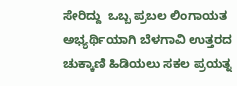ಸೇರಿದ್ದು  ಒಬ್ಬ ಪ್ರಬಲ ಲಿಂಗಾಯತ ಅಭ್ಯರ್ಥಿಯಾಗಿ ಬೆಳಗಾವಿ ಉತ್ತರದ ಚುಕ್ಕಾಣಿ ಹಿಡಿಯಲು ಸಕಲ ಪ್ರಯತ್ನ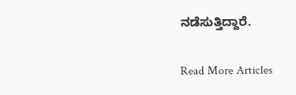ನಡೆಸುತ್ತಿದ್ದಾರೆ.

Read More Articles